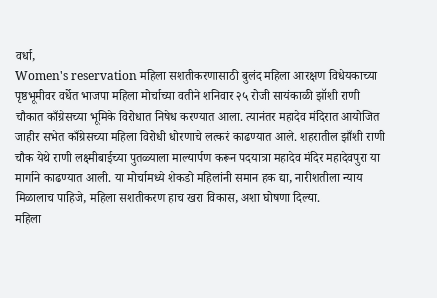वर्धा,
Women's reservation महिला सशतीकरणासाठी बुलंद महिला आरक्षण विधेयकाच्या पृष्ठभूमीवर वर्धेत भाजपा महिला मोर्चाच्या वतीने शनिवार २५ रोजी सायंकाळी झॉशी राणी चौकात काँग्रेसच्या भूमिके विरोधात निषेध करण्यात आला. त्यानंतर महादेव मंदिरात आयोजित जाहीर सभेत काँग्रेसच्या महिला विरोधी धोरणाचे लत्करं काढण्यात आले. शहरातील झाँशी राणी चौक येथे राणी लक्ष्मीबाईच्या पुतळ्याला माल्यार्पण करून पदयात्रा महादेव मंदिर महादेवपुरा या मार्गाने काढण्यात आली. या मोर्चामध्ये शेकडो महिलांनी समान हक द्या, नारीशतीला न्याय मिळालाच पाहिजे, महिला सशतीकरण हाच खरा विकास, अशा घोषणा दिल्या.
महिला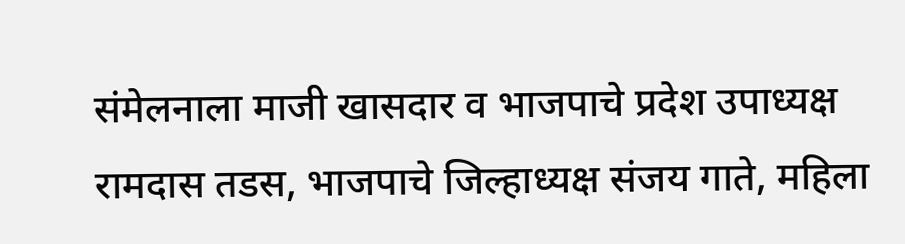संमेलनाला माजी खासदार व भाजपाचे प्रदेश उपाध्यक्ष रामदास तडस, भाजपाचे जिल्हाध्यक्ष संजय गाते, महिला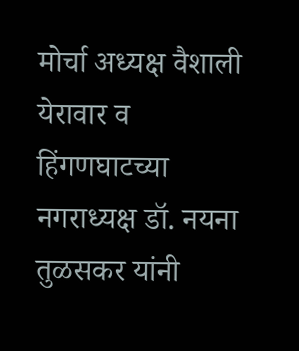मोर्चा अध्यक्ष वैशाली येरावार व हिंगणघाटच्या नगराध्यक्ष डॉ. नयना तुळसकर यांनी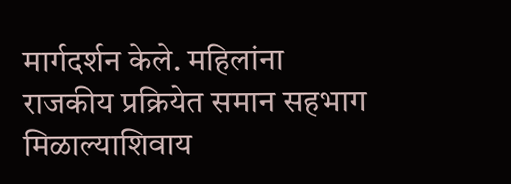मार्गदर्शन केले. महिलांना राजकीय प्रक्रियेत समान सहभाग मिळाल्याशिवाय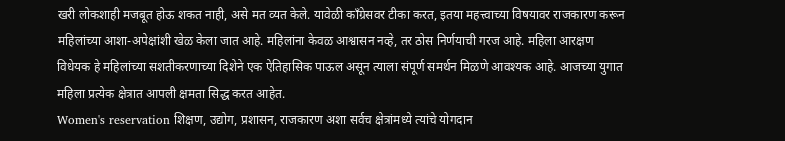खरी लोकशाही मजबूत होऊ शकत नाही, असे मत व्यत केले. यावेळी काँग्रेसवर टीका करत, इतया महत्त्वाच्या विषयावर राजकारण करून महिलांच्या आशा-अपेक्षांशी खेळ केला जात आहे. महिलांना केवळ आश्वासन नव्हे, तर ठोस निर्णयाची गरज आहे. महिला आरक्षण विधेयक हे महिलांच्या सशतीकरणाच्या दिशेने एक ऐतिहासिक पाऊल असून त्याला संपूर्ण समर्थन मिळणे आवश्यक आहे. आजच्या युगात महिला प्रत्येक क्षेत्रात आपली क्षमता सिद्ध करत आहेत.
Women's reservation शिक्षण, उद्योग, प्रशासन, राजकारण अशा सर्वच क्षेत्रांमध्ये त्यांचे योगदान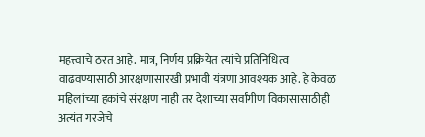महत्त्वाचे ठरत आहे. मात्र, निर्णय प्रक्रियेत त्यांचे प्रतिनिधित्व वाढवण्यासाठी आरक्षणासारखी प्रभावी यंत्रणा आवश्यक आहे. हे केवळ महिलांच्या हकांचे संरक्षण नाही तर देशाच्या सर्वांगीण विकासासाठीही अत्यंत गरजेचे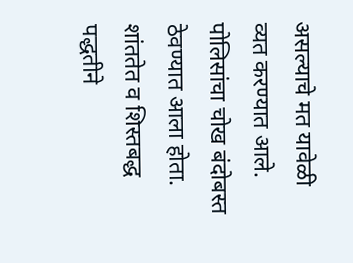असल्याचे मत यावेळी व्यत करण्यात आले. पोलिसांचा चोख बंदोबस्त ठेवण्यात आला होता. शांततेत व शिस्तबद्ध पद्धतीने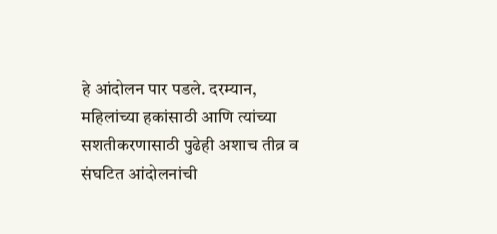हे आंदोलन पार पडले. दरम्यान, महिलांच्या हकांसाठी आणि त्यांच्या सशतीकरणासाठी पुढेही अशाच तीव्र व संघटित आंदोलनांची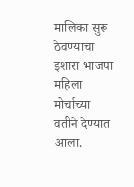मालिका सुरू ठेवण्याचा इशारा भाजपा महिला मोर्चाच्या वतीने देण्यात आला.